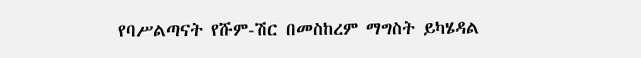የባሥልጣናት የሹም-ሽር በመስከረም ማግስት ይካሄዳል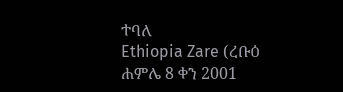ተባለ
Ethiopia Zare (ረቡዕ ሐምሌ 8 ቀን 2001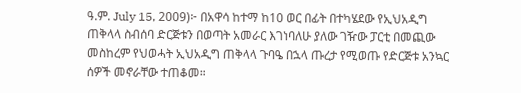ዓ.ም. July 15, 2009)፦ በአዋሳ ከተማ ከ10 ወር በፊት በተካሄደው የኢህአዲግ ጠቅላላ ስብሰባ ድርጅቱን በወጣት አመራር እገነባለሁ ያለው ገዥው ፓርቲ በመጪው መስከረም የህወሓት ኢህአዲግ ጠቅላላ ጉባዔ በኋላ ጡረታ የሚወጡ የድርጅቱ አንኳር ሰዎች መኖራቸው ተጠቆመ።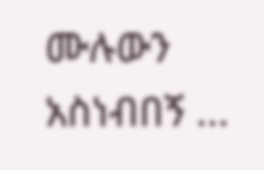ሙሉውን አስነብበኝ ...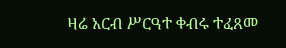ዛሬ አርብ ሥርዓተ ቀብሩ ተፈጸመ